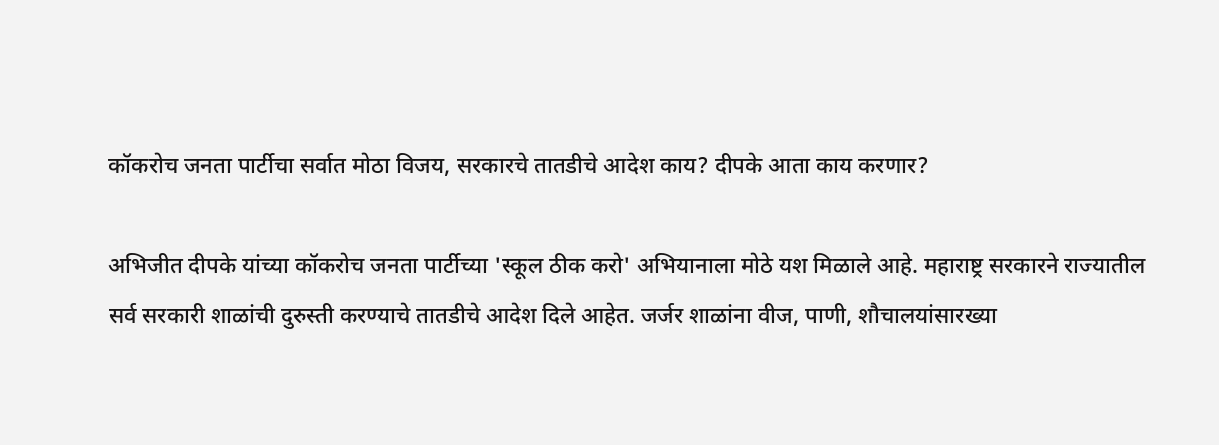कॉकरोच जनता पार्टीचा सर्वात मोठा विजय, सरकारचे तातडीचे आदेश काय? दीपके आता काय करणार?

अभिजीत दीपके यांच्या कॉकरोच जनता पार्टीच्या 'स्कूल ठीक करो' अभियानाला मोठे यश मिळाले आहे. महाराष्ट्र सरकारने राज्यातील सर्व सरकारी शाळांची दुरुस्ती करण्याचे तातडीचे आदेश दिले आहेत. जर्जर शाळांना वीज, पाणी, शौचालयांसारख्या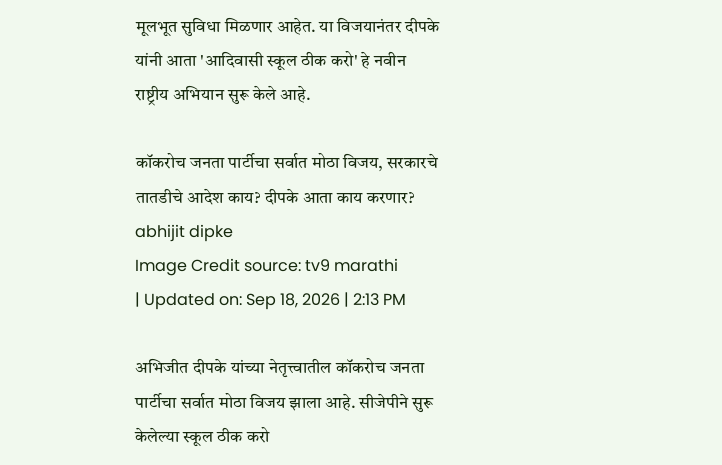मूलभूत सुविधा मिळणार आहेत. या विजयानंतर दीपके यांनी आता 'आदिवासी स्कूल ठीक करो' हे नवीन राष्ट्रीय अभियान सुरू केले आहे.

कॉकरोच जनता पार्टीचा सर्वात मोठा विजय, सरकारचे तातडीचे आदेश काय? दीपके आता काय करणार?
abhijit dipke
Image Credit source: tv9 marathi
| Updated on: Sep 18, 2026 | 2:13 PM

अभिजीत दीपके यांच्या नेतृत्त्वातील कॉकरोच जनता पार्टीचा सर्वात मोठा विजय झाला आहे. सीजेपीने सुरू केलेल्या स्कूल ठीक करो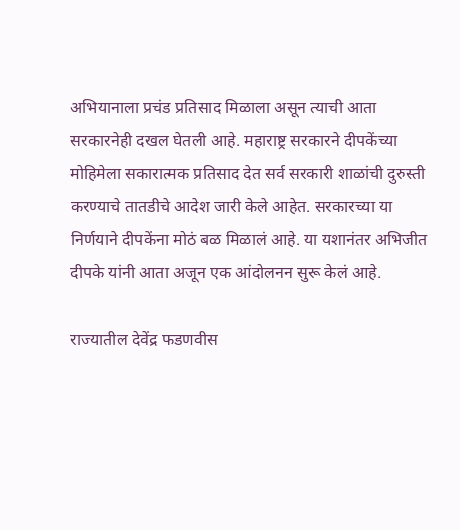अभियानाला प्रचंड प्रतिसाद मिळाला असून त्याची आता सरकारनेही दखल घेतली आहे. महाराष्ट्र सरकारने दीपकेंच्या मोहिमेला सकारात्मक प्रतिसाद देत सर्व सरकारी शाळांची दुरुस्ती करण्याचे तातडीचे आदेश जारी केले आहेत. सरकारच्या या निर्णयाने दीपकेंना मोठं बळ मिळालं आहे. या यशानंतर अभिजीत दीपके यांनी आता अजून एक आंदोलनन सुरू केलं आहे.

राज्यातील देवेंद्र फडणवीस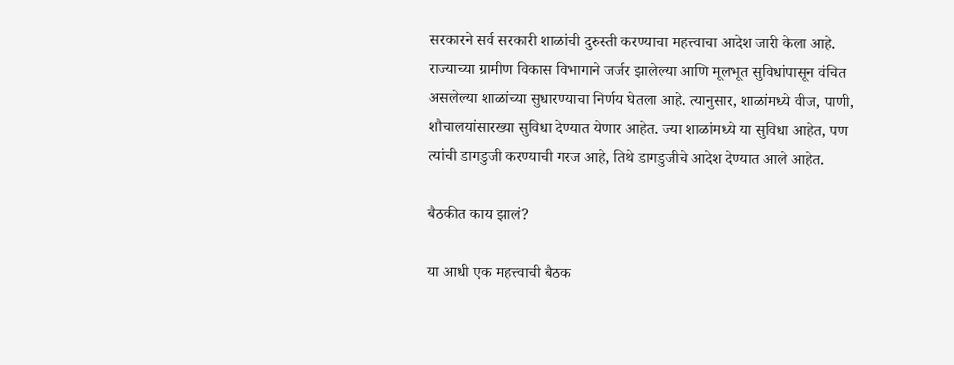सरकारने सर्व सरकारी शाळांची दुरुस्ती करण्याचा महत्त्वाचा आदेश जारी केला आहे. राज्याच्या ग्रामीण विकास विभागाने जर्जर झालेल्या आणि मूलभूत सुविधांपासून वंचित असलेल्या शाळांच्या सुधारण्याचा निर्णय घेतला आहे. त्यानुसार, शाळांमध्ये वीज, पाणी, शौचालयांसारख्या सुविधा देण्यात येणार आहेत. ज्या शाळांमध्ये या सुविधा आहेत, पण त्यांची डागडुजी करण्याची गरज आहे, तिथे डागडुजीचे आदेश देण्यात आले आहेत.

बैठकीत काय झालं?

या आधी एक महत्त्वाची बैठक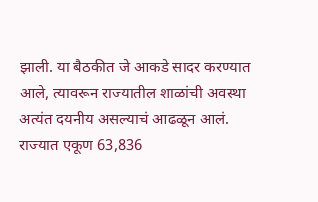झाली. या बैठकीत जे आकडे सादर करण्यात आले, त्यावरून राज्यातील शाळांची अवस्था अत्यंत दयनीय असल्याचं आढळून आलं. राज्यात एकूण 63,836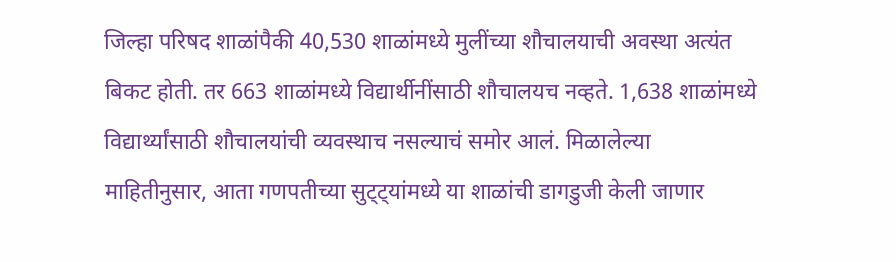जिल्हा परिषद शाळांपैकी 40,530 शाळांमध्ये मुलींच्या शौचालयाची अवस्था अत्यंत बिकट होती. तर 663 शाळांमध्ये विद्यार्थीनींसाठी शौचालयच नव्हते. 1,638 शाळांमध्ये विद्यार्थ्यांसाठी शौचालयांची व्यवस्थाच नसल्याचं समोर आलं. मिळालेल्या माहितीनुसार, आता गणपतीच्या सुट्ट्यांमध्ये या शाळांची डागडुजी केली जाणार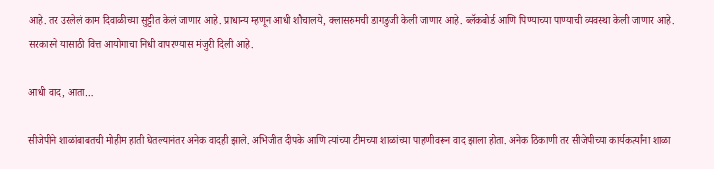आहे. तर उरलेलं काम दिवाळीच्या सुट्टीत केलं जाणार आहे. प्राधान्य म्हणून आधी शौचालये, क्लासरुमची डागडुजी केली जाणार आहे. ब्लॅकबोर्ड आणि पिण्याच्या पाण्याची व्यवस्था केली जाणार आहे. सरकारने यासाठी वित्त आयोगाचा निधी वापरण्यास मंजुरी दिली आहे.

आधी वाद, आता…

सीजेपीने शाळांबाबतची मोहीम हाती घेतल्यानंतर अनेक वादही झाले. अभिजीत दीपके आणि त्यांच्या टीमच्या शाळांच्या पाहणीवरून वाद झाला होता. अनेक ठिकाणी तर सीजेपीच्या कार्यकर्त्यांना शाळा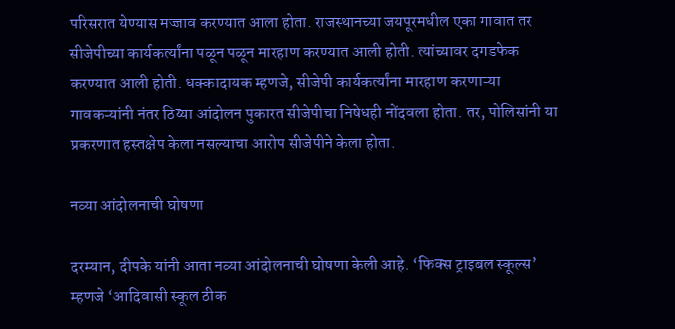परिसरात येण्यास मज्जाव करण्यात आला होता. राजस्थानच्या जयपूरमधील एका गावात तर सीजेपीच्या कार्यकर्त्यांना पळून पळून मारहाण करण्यात आली होती. त्यांच्यावर दगडफेक करण्यात आली होती. धक्कादायक म्हणजे, सीजेपी कार्यकर्त्यांना मारहाण करणाऱ्या गावकऱ्यांनी नंतर ठिय्या आंदोलन पुकारत सीजेपीचा निषेधही नोंदवला होता. तर, पोलिसांनी या प्रकरणात हस्तक्षेप केला नसल्याचा आरोप सीजेपीने केला होता.

नव्या आंदोलनाची घोषणा

दरम्यान, दीपके यांनी आता नव्या आंदोलनाची घोषणा केली आहे. ‘फिक्स ट्राइबल स्कूल्स’ म्हणजे ‘आदिवासी स्कूल ठीक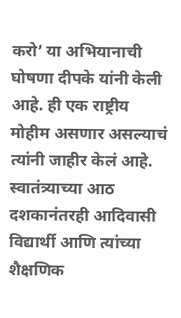करो’ या अभियानाची घोषणा दीपके यांनी केली आहे. ही एक राष्ट्रीय मोहीम असणार असल्याचं त्यांनी जाहीर केलं आहे. स्वातंत्र्याच्या आठ दशकानंतरही आदिवासी विद्यार्थी आणि त्यांच्या शैक्षणिक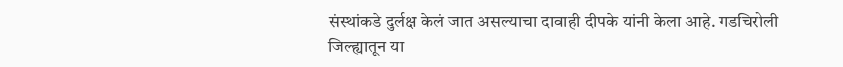संस्थांकडे दुर्लक्ष केलं जात असल्याचा दावाही दीपके यांनी केला आहे. गडचिरोली जिल्ह्यातून या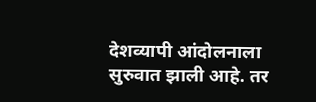देशव्यापी आंदोलनाला सुरुवात झाली आहे. तर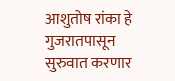आशुतोष रांका हे गुजरातपासून सुरुवात करणार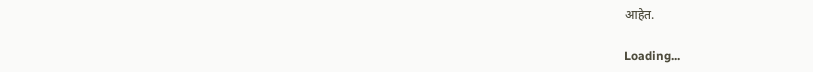आहेत.

Loading...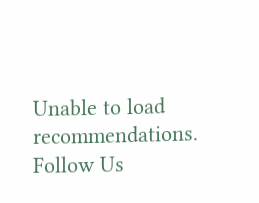Unable to load recommendations.
Follow Us